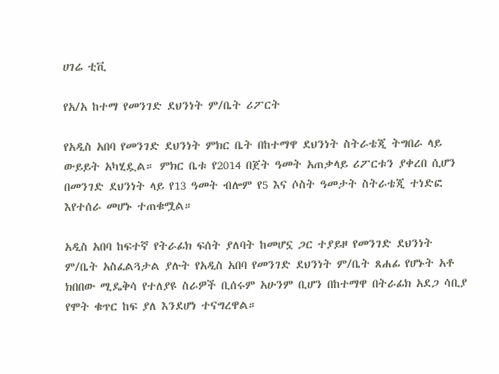ሀገሬ ቲቪ

የአ/አ ከተማ የመንገድ ደህንነት ም/ቤት ሪፖርት

የአዲስ አበባ የመንገድ ደህንነት ምክር ቤት በከተማዋ ደህንነት ስትራቴጂ ትግበራ ላይ ውይይት አካሂዷል። ምክር ቤቱ የ2014 በጀት ዓመት አጠቃላይ ሪፖርቱን ያቀረበ ሲሆን በመንገድ ደህንነት ላይ የ13 ዓመት ብሎም የ5 እና ሶስት ዓመታት ስትራቴጂ ተነድፎ እየተሰራ መሆኑ ተጠቁሟል።

አዲስ አበባ ከፍተኛ የትራፊክ ፍሰት ያለባት ከመሆኗ ጋር ተያይዞ የመንገድ ደህንነት ም/ቤት አስፈልጓታል ያሉት የአዲስ አበባ የመንገድ ደህንነት ም/ቤት ጸሐፊ የሆኑት አቶ ክበበው ሚዴቅሳ የተለያዩ ስራዎች ቢሰሩም አሁንም ቢሆን በከተማዋ በትራፊክ አደጋ ሳቢያ የሞት ቁጥር ከፍ ያለ እንደሆነ ተናግረዋል።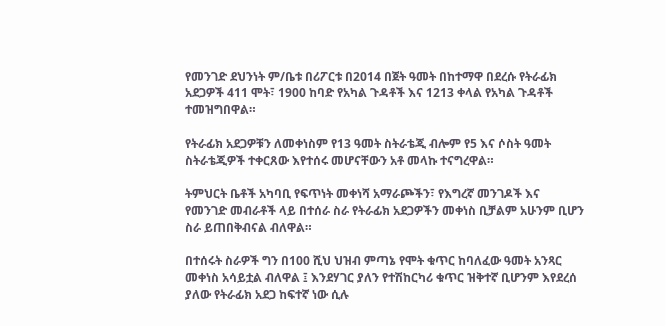የመንገድ ደህንነት ም/ቤቱ በሪፖርቱ በ2014 በጀት ዓመት በከተማዋ በደረሱ የትራፊክ አደጋዎች 411 ሞት፣ 1900 ከባድ የአካል ጉዳቶች እና 1213 ቀላል የአካል ጉዳቶች ተመዝግበዋል።

የትራፊክ አደጋዎቹን ለመቀነስም የ13 ዓመት ስትራቴጂ ብሎም የ5 እና ሶስት ዓመት ስትራቴጂዎች ተቀርጸው እየተሰሩ መሆናቸውን አቶ መላኩ ተናግረዋል።

ትምህርት ቤቶች አካባቢ የፍጥነት መቀነሻ አማራጮችን፣ የእግረኛ መንገዶች እና የመንገድ መብራቶች ላይ በተሰራ ስራ የትራፊክ አደጋዎችን መቀነስ ቢቻልም አሁንም ቢሆን ስራ ይጠበቅብናል ብለዋል።

በተሰሩት ስራዎች ግን በ100 ሺህ ህዝብ ምጣኔ የሞት ቁጥር ከባለፈው ዓመት አንጻር መቀነስ አሳይቷል ብለዋል ፤ እንደሃገር ያለን የተሽከርካሪ ቁጥር ዝቅተኛ ቢሆንም እየደረሰ ያለው የትራፊክ አደጋ ከፍተኛ ነው ሲሉ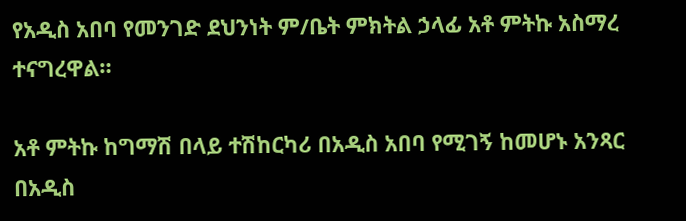የአዲስ አበባ የመንገድ ደህንነት ም/ቤት ምክትል ኃላፊ አቶ ምትኩ አስማረ ተናግረዋል።

አቶ ምትኩ ከግማሽ በላይ ተሽከርካሪ በአዲስ አበባ የሚገኝ ከመሆኑ አንጻር በአዲስ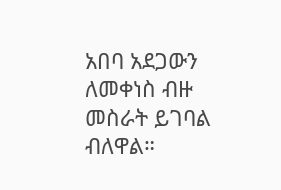አበባ አደጋውን ለመቀነስ ብዙ መስራት ይገባል ብለዋል።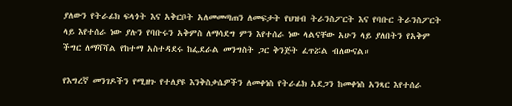ያለውን የትራፊክ ፍላጎት እና አቅርቦት አለመመጣጠን ለመፍታት የህዝብ ትራንስፖርት እና የባቡር ትራንስፖርት ላይ እየተሰራ ነው ያሉን የባቡሩን አቅምስ ለማሳደግ ምን እየተሰራ ነው ላልናቸው አሁን ላይ ያለበትን የአቅም ችግር ለማሻሻል የከተማ አስተዳደሩ ከፌደራል መንግስት ጋር ቅንጅት ፈጥሯል ብለውናል።

የእግረኛ መንገዶችን የሚዘጉ የተለያዩ እንቅስቃሴዎችን ለመቀነስ የትራፊክ አደጋን ከመቀነስ አንጻር እየተሰራ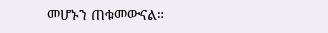መሆኑን ጠቁመውናል።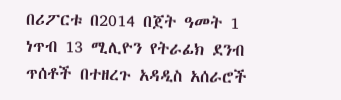በሪፖርቱ በ2014 በጀት ዓመት 1 ነጥብ 13 ሚሊዮን የትራፊክ ደንብ ጥሰቶች በተዘረጉ አዳዲስ አሰራሮች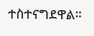ተስተናግደዋል።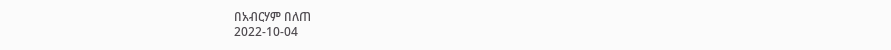በአብርሃም በለጠ
2022-10-04